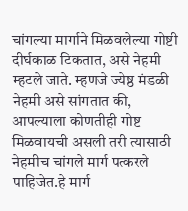चांगल्या मार्गाने मिळवलेल्या गोष्टी दीर्घकाळ टिकतात, असे नेहमी म्हटले जाते. म्हणजे ज्येष्ठ मंडळी नेहमी असे सांगतात की, आपल्याला कोणतीही गोष्ट मिळवायची असली तरी त्यासाठी नेहमीच चांगले मार्ग पत्करले पाहिजेत.हे मार्ग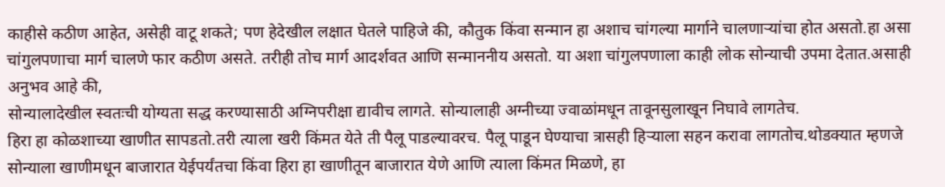काहीसे कठीण आहेत, असेही वाटू शकते; पण हेदेखील लक्षात घेतले पाहिजे की, कौतुक किंवा सन्मान हा अशाच चांगल्या मार्गाने चालणाऱ्यांचा होत असतो.हा असा चांगुलपणाचा मार्ग चालणे फार कठीण असते. तरीही तोच मार्ग आदर्शवत आणि सन्माननीय असतो. या अशा चांगुलपणाला काही लोक सोन्याची उपमा देतात.असाही अनुभव आहे की,
सोन्यालादेखील स्वतःची योग्यता सद्ध करण्यासाठी अग्निपरीक्षा द्यावीच लागते. सोन्यालाही अग्नीच्या ज्वाळांमधून तावूनसुलाखून निघावे लागतेच.
हिरा हा कोळशाच्या खाणीत सापडतो.तरी त्याला खरी किंमत येते ती पैलू पाडल्यावरच. पैलू पाडून घेण्याचा त्रासही हिऱ्याला सहन करावा लागतोच.थोडक्यात म्हणजे सोन्याला खाणीमधून बाजारात येईपर्यंतचा किंवा हिरा हा खाणीतून बाजारात येणे आणि त्याला किंमत मिळणे, हा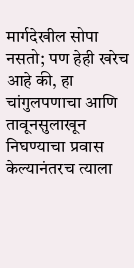मार्गदेखील सोपा नसतो; पण हेही खरेच आहे की, हा चांगुलपणाचा आणि तावूनसुलाखून निघण्याचा प्रवास केल्यानंतरच त्याला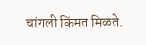चांगली किंमत मिळते.